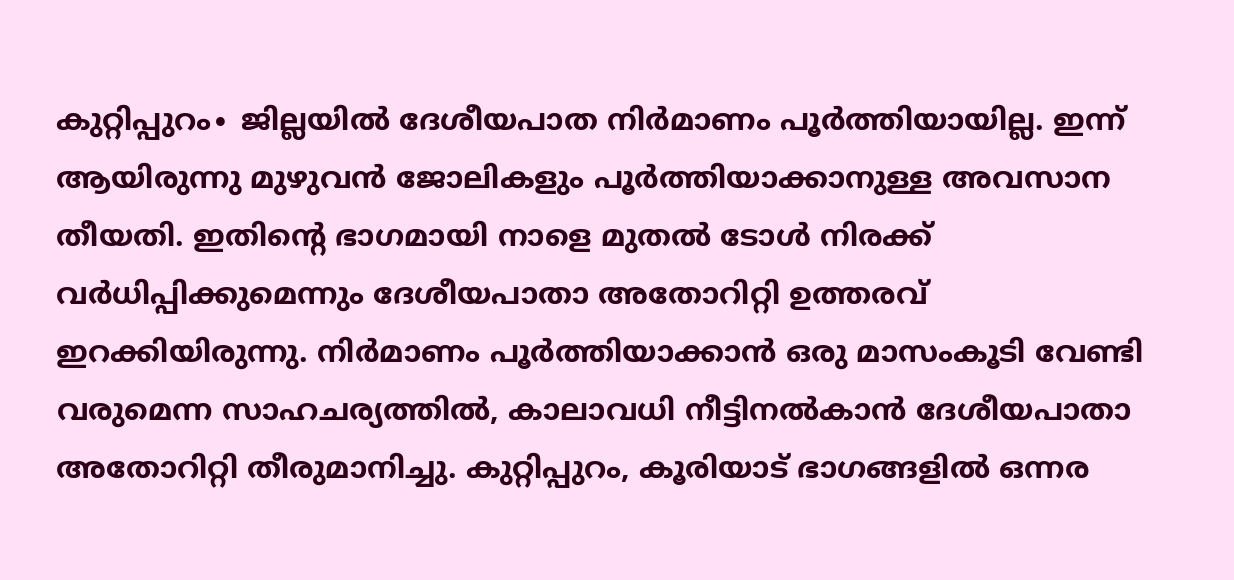കുറ്റിപ്പുറം∙ ജില്ലയിൽ ദേശീയപാത നിർമാണം പൂർത്തിയായില്ല. ഇന്ന് ആയിരുന്നു മുഴുവൻ ജോലികളും പൂർത്തിയാക്കാനുള്ള അവസാന തീയതി. ഇതിന്റെ ഭാഗമായി നാളെ മുതൽ ടോൾ നിരക്ക് വർധിപ്പിക്കുമെന്നും ദേശീയപാതാ അതോറിറ്റി ഉത്തരവ് ഇറക്കിയിരുന്നു. നിർമാണം പൂർത്തിയാക്കാൻ ഒരു മാസംകൂടി വേണ്ടി വരുമെന്ന സാഹചര്യത്തിൽ, കാലാവധി നീട്ടിനൽകാൻ ദേശീയപാതാ അതോറിറ്റി തീരുമാനിച്ചു. കുറ്റിപ്പുറം, കൂരിയാട് ഭാഗങ്ങളിൽ ഒന്നര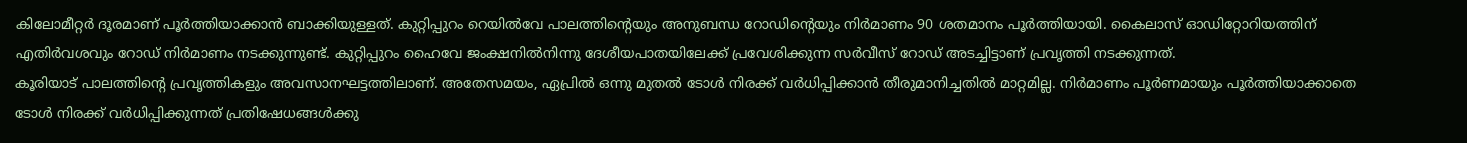കിലോമീറ്റർ ദൂരമാണ് പൂർത്തിയാക്കാൻ ബാക്കിയുള്ളത്. കുറ്റിപ്പുറം റെയിൽവേ പാലത്തിന്റെയും അനുബന്ധ റോഡിന്റെയും നിർമാണം 90 ശതമാനം പൂർത്തിയായി. കൈലാസ് ഓഡിറ്റോറിയത്തിന് എതിർവശവും റോഡ് നിർമാണം നടക്കുന്നുണ്ട്. കുറ്റിപ്പുറം ഹൈവേ ജംക്ഷനിൽനിന്നു ദേശീയപാതയിലേക്ക് പ്രവേശിക്കുന്ന സർവീസ് റോഡ് അടച്ചിട്ടാണ് പ്രവൃത്തി നടക്കുന്നത്.
കൂരിയാട് പാലത്തിന്റെ പ്രവൃത്തികളും അവസാനഘട്ടത്തിലാണ്. അതേസമയം, ഏപ്രിൽ ഒന്നു മുതൽ ടോൾ നിരക്ക് വർധിപ്പിക്കാൻ തീരുമാനിച്ചതിൽ മാറ്റമില്ല. നിർമാണം പൂർണമായും പൂർത്തിയാക്കാതെ ടോൾ നിരക്ക് വർധിപ്പിക്കുന്നത് പ്രതിഷേധങ്ങൾക്കു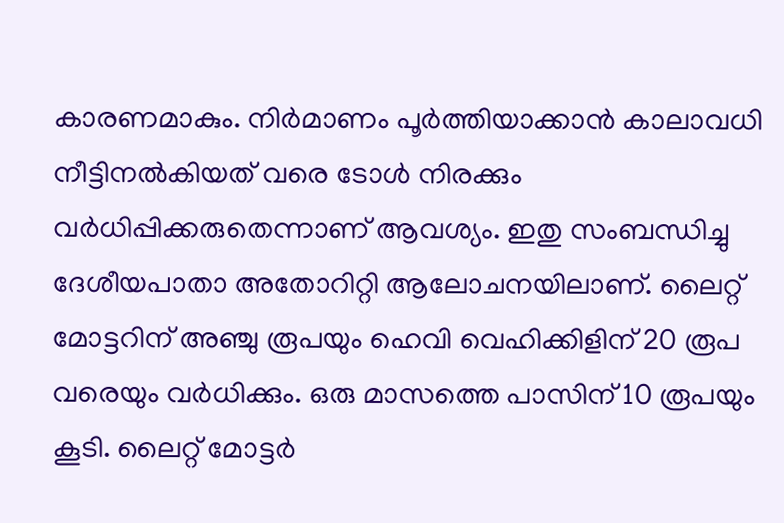കാരണമാകും. നിർമാണം പൂർത്തിയാക്കാൻ കാലാവധി നീട്ടിനൽകിയത് വരെ ടോൾ നിരക്കും വർധിപ്പിക്കരുതെന്നാണ് ആവശ്യം. ഇതു സംബന്ധിച്ചു ദേശീയപാതാ അതോറിറ്റി ആലോചനയിലാണ്. ലൈറ്റ് മോട്ടറിന് അഞ്ചു രൂപയും ഹെവി വെഹിക്കിളിന് 20 രൂപ വരെയും വർധിക്കും. ഒരു മാസത്തെ പാസിന് 10 രൂപയും കൂടി. ലൈറ്റ് മോട്ടർ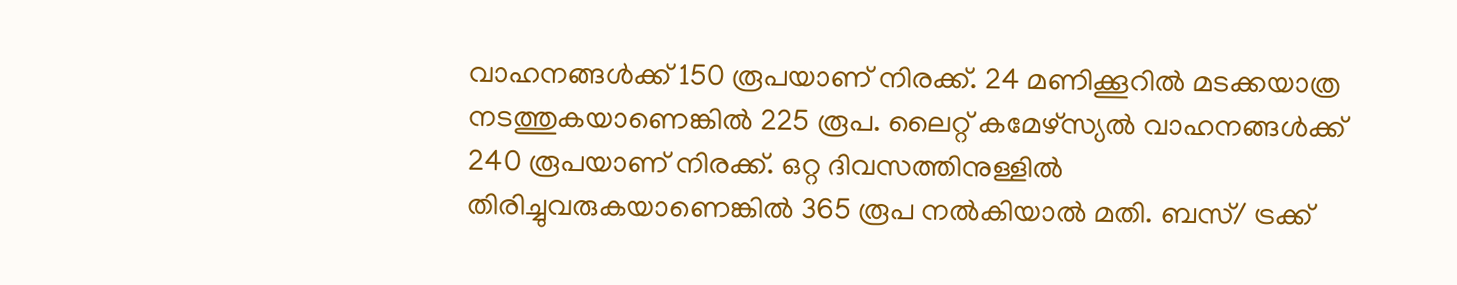വാഹനങ്ങൾക്ക് 150 രൂപയാണ് നിരക്ക്. 24 മണിക്കൂറിൽ മടക്കയാത്ര നടത്തുകയാണെങ്കിൽ 225 രൂപ. ലൈറ്റ് കമേഴ്സ്യൽ വാഹനങ്ങൾക്ക് 240 രൂപയാണ് നിരക്ക്. ഒറ്റ ദിവസത്തിനുള്ളിൽ തിരിച്ചുവരുകയാണെങ്കിൽ 365 രൂപ നൽകിയാൽ മതി. ബസ്/ ട്രക്ക്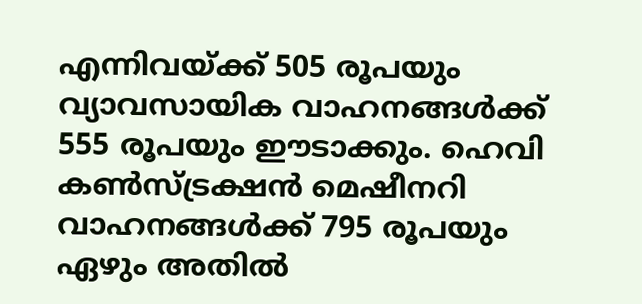എന്നിവയ്ക്ക് 505 രൂപയും വ്യാവസായിക വാഹനങ്ങൾക്ക് 555 രൂപയും ഈടാക്കും. ഹെവി കൺസ്ട്രക്ഷൻ മെഷീനറി വാഹനങ്ങൾക്ക് 795 രൂപയും ഏഴും അതിൽ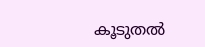കൂടുതൽ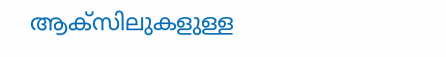ആക്സിലുകളുള്ള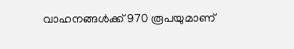വാഹനങ്ങൾക്ക് 970 രൂപയുമാണ്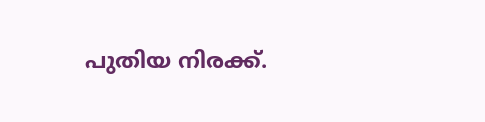പുതിയ നിരക്ക്.